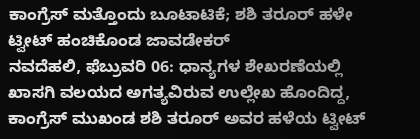ಕಾಂಗ್ರೆಸ್ ಮತ್ತೊಂದು ಬೂಟಾಟಿಕೆ; ಶಶಿ ತರೂರ್ ಹಳೇ ಟ್ವೀಟ್ ಹಂಚಿಕೊಂಡ ಜಾವಡೇಕರ್
ನವದೆಹಲಿ, ಫೆಬ್ರುವರಿ 06: ಧಾನ್ಯಗಳ ಶೇಖರಣೆಯಲ್ಲಿ ಖಾಸಗಿ ವಲಯದ ಅಗತ್ಯವಿರುವ ಉಲ್ಲೇಖ ಹೊಂದಿದ್ದ, ಕಾಂಗ್ರೆಸ್ ಮುಖಂಡ ಶಶಿ ತರೂರ್ ಅವರ ಹಳೆಯ ಟ್ವೀಟ್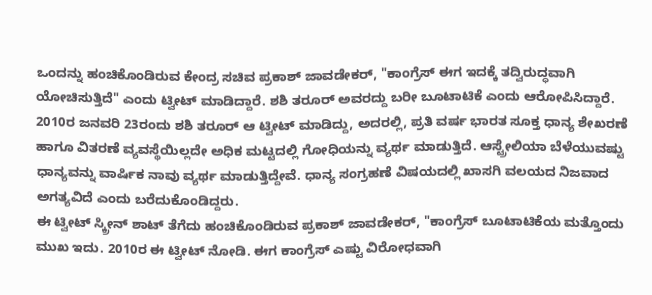ಒಂದನ್ನು ಹಂಚಿಕೊಂಡಿರುವ ಕೇಂದ್ರ ಸಚಿವ ಪ್ರಕಾಶ್ ಜಾವಡೇಕರ್, "ಕಾಂಗ್ರೆಸ್ ಈಗ ಇದಕ್ಕೆ ತದ್ವಿರುದ್ಧವಾಗಿ ಯೋಚಿಸುತ್ತಿದೆ" ಎಂದು ಟ್ವೀಟ್ ಮಾಡಿದ್ದಾರೆ. ಶಶಿ ತರೂರ್ ಅವರದ್ದು ಬರೀ ಬೂಟಾಟಿಕೆ ಎಂದು ಆರೋಪಿಸಿದ್ದಾರೆ.
2010ರ ಜನವರಿ 23ರಂದು ಶಶಿ ತರೂರ್ ಆ ಟ್ವೀಟ್ ಮಾಡಿದ್ದು, ಅದರಲ್ಲಿ, ಪ್ರತಿ ವರ್ಷ ಭಾರತ ಸೂಕ್ತ ಧಾನ್ಯ ಶೇಖರಣೆ ಹಾಗೂ ವಿತರಣೆ ವ್ಯವಸ್ಥೆಯಿಲ್ಲದೇ ಅಧಿಕ ಮಟ್ಟದಲ್ಲಿ ಗೋಧಿಯನ್ನು ವ್ಯರ್ಥ ಮಾಡುತ್ತಿದೆ. ಆಸ್ಟ್ರೇಲಿಯಾ ಬೆಳೆಯುವಷ್ಟು ಧಾನ್ಯವನ್ನು ವಾರ್ಷಿಕ ನಾವು ವ್ಯರ್ಥ ಮಾಡುತ್ತಿದ್ದೇವೆ. ಧಾನ್ಯ ಸಂಗ್ರಹಣೆ ವಿಷಯದಲ್ಲಿ ಖಾಸಗಿ ವಲಯದ ನಿಜವಾದ ಅಗತ್ಯವಿದೆ ಎಂದು ಬರೆದುಕೊಂಡಿದ್ದರು.
ಈ ಟ್ವೀಟ್ ಸ್ಕ್ರೀನ್ ಶಾಟ್ ತೆಗೆದು ಹಂಚಿಕೊಂಡಿರುವ ಪ್ರಕಾಶ್ ಜಾವಡೇಕರ್, "ಕಾಂಗ್ರೆಸ್ ಬೂಟಾಟಿಕೆಯ ಮತ್ತೊಂದು ಮುಖ ಇದು. 2010ರ ಈ ಟ್ವೀಟ್ ನೋಡಿ. ಈಗ ಕಾಂಗ್ರೆಸ್ ಎಷ್ಟು ವಿರೋಧವಾಗಿ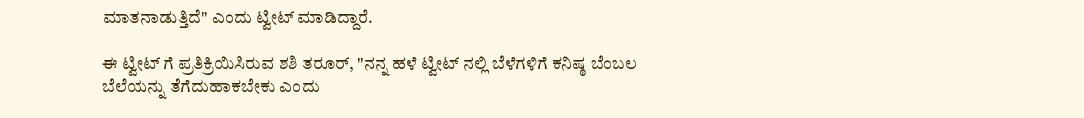ಮಾತನಾಡುತ್ತಿದೆ" ಎಂದು ಟ್ವೀಟ್ ಮಾಡಿದ್ದಾರೆ.

ಈ ಟ್ವೀಟ್ ಗೆ ಪ್ರತಿಕ್ರಿಯಿಸಿರುವ ಶಶಿ ತರೂರ್, "ನನ್ನ ಹಳೆ ಟ್ವೀಟ್ ನಲ್ಲಿ ಬೆಳೆಗಳಿಗೆ ಕನಿಷ್ಠ ಬೆಂಬಲ ಬೆಲೆಯನ್ನು ತೆಗೆದುಹಾಕಬೇಕು ಎಂದು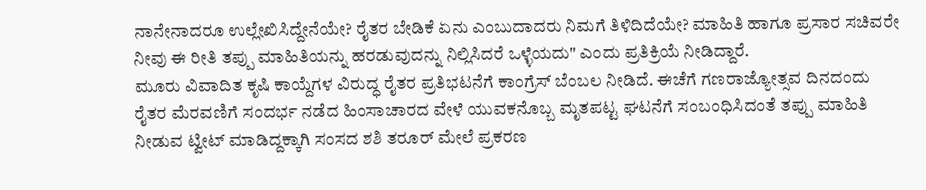ನಾನೇನಾದರೂ ಉಲ್ಲೇಖಿಸಿದ್ದೇನೆಯೇ? ರೈತರ ಬೇಡಿಕೆ ಏನು ಎಂಬುದಾದರು ನಿಮಗೆ ತಿಳಿದಿದೆಯೇ? ಮಾಹಿತಿ ಹಾಗೂ ಪ್ರಸಾರ ಸಚಿವರೇ ನೀವು ಈ ರೀತಿ ತಪ್ಪು ಮಾಹಿತಿಯನ್ನು ಹರಡುವುದನ್ನು ನಿಲ್ಲಿಸಿದರೆ ಒಳ್ಳೆಯದು" ಎಂದು ಪ್ರತಿಕ್ರಿಯೆ ನೀಡಿದ್ದಾರೆ.
ಮೂರು ವಿವಾದಿತ ಕೃಷಿ ಕಾಯ್ದೆಗಳ ವಿರುದ್ಧ ರೈತರ ಪ್ರತಿಭಟನೆಗೆ ಕಾಂಗ್ರೆಸ್ ಬೆಂಬಲ ನೀಡಿದೆ. ಈಚೆಗೆ ಗಣರಾಜ್ಯೋತ್ಸವ ದಿನದಂದು ರೈತರ ಮೆರವಣಿಗೆ ಸಂದರ್ಭ ನಡೆದ ಹಿಂಸಾಚಾರದ ವೇಳೆ ಯುವಕನೊಬ್ಬ ಮೃತಪಟ್ಟ ಘಟನೆಗೆ ಸಂಬಂಧಿಸಿದಂತೆ ತಪ್ಪು ಮಾಹಿತಿ ನೀಡುವ ಟ್ವೀಟ್ ಮಾಡಿದ್ದಕ್ಕಾಗಿ ಸಂಸದ ಶಶಿ ತರೂರ್ ಮೇಲೆ ಪ್ರಕರಣ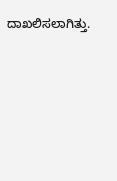ದಾಖಲಿಸಲಾಗಿತ್ತು.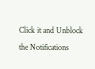Click it and Unblock the Notifications